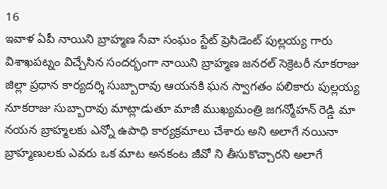16
ఇవాళ ఏపీ నాయిని బ్రాహ్మణ సేవా సంఘం స్టేట్ ప్రెసిడెంట్ పుల్లయ్య గారు విశాఖపట్నం విచ్చేసిన సందర్భంగా నాయిని బ్రాహ్మణ జనరల్ సెక్రెటరీ నూకరాజు జిల్లా ప్రధాన కార్యదర్శి సుబ్బారావు ఆయనకి ఘన స్వాగతం పలికారు పుల్లయ్య నూకరాజు సుబ్బారావు మాట్లాడుతూ మాజీ ముఖ్యమంత్రి జగన్మోహన్ రెడ్డి మా నయన బ్రాహ్మలకు ఎన్నో ఉపాధి కార్యక్రమాలు చేశారు అని అలాగే నయినా బ్రాహ్మణులకు ఎవరు ఒక మాట అనకంట జీవో ని తీసుకొచ్చారని అలాగే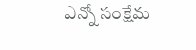ఎన్నో సంక్షేమ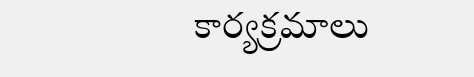కార్యక్రమాలు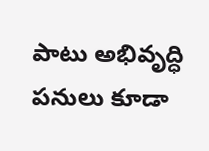పాటు అభివృద్ధి పనులు కూడా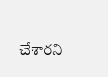చేశారని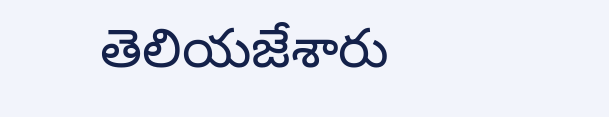తెలియజేశారు